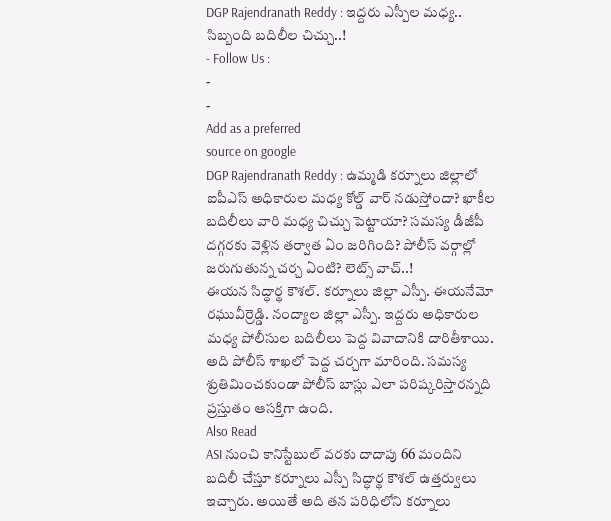DGP Rajendranath Reddy : ఇద్దరు ఎస్పీల మధ్య.. సిబ్బంది బదిలీల చిచ్చు..!
- Follow Us :
-
-
Add as a preferred
source on google
DGP Rajendranath Reddy : ఉమ్మడి కర్నూలు జిల్లాలో ఐపీఎస్ అధికారుల మధ్య కోల్డ్ వార్ నడుస్తోందా? ఖాకీల బదిలీలు వారి మధ్య చిచ్చు పెట్టాయా? సమస్య డీజీపీ దగ్గరకు వెళ్లిన తర్వాత ఏం జరిగింది? పోలీస్ వర్గాల్లో జరుగుతున్న చర్చ ఏంటి? లెట్స్ వాచ్..!
ఈయన సిద్ధార్థ కౌశల్. కర్నూలు జిల్లా ఎస్పీ. ఈయనేమో రఘువీర్రెడ్డి. నంద్యాల జిల్లా ఎస్పీ. ఇద్దరు అధికారుల మధ్య పోలీసుల బదిలీలు పెద్ద వివాదానికి దారితీశాయి. అది పోలీస్ శాఖలో పెద్ద చర్చగా మారింది. సమస్య శ్రుతిమించకుండా పోలీస్ బాస్లు ఎలా పరిష్కరిస్తారన్నది ప్రస్తుతం ఆసక్తిగా ఉంది.
Also Read
ASI నుంచి కానిస్టేబుల్ వరకు దాదాపు 66 మందిని బదిలీ చేస్తూ కర్నూలు ఎస్పీ సిద్ధార్థ కౌశల్ ఉత్తర్వులు ఇచ్చారు. అయితే అది తన పరిధిలోని కర్నూలు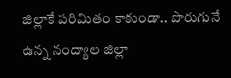జిల్లాకే పరిమితం కాకుండా.. పొరుగునే ఉన్న నంద్యాల జిల్లా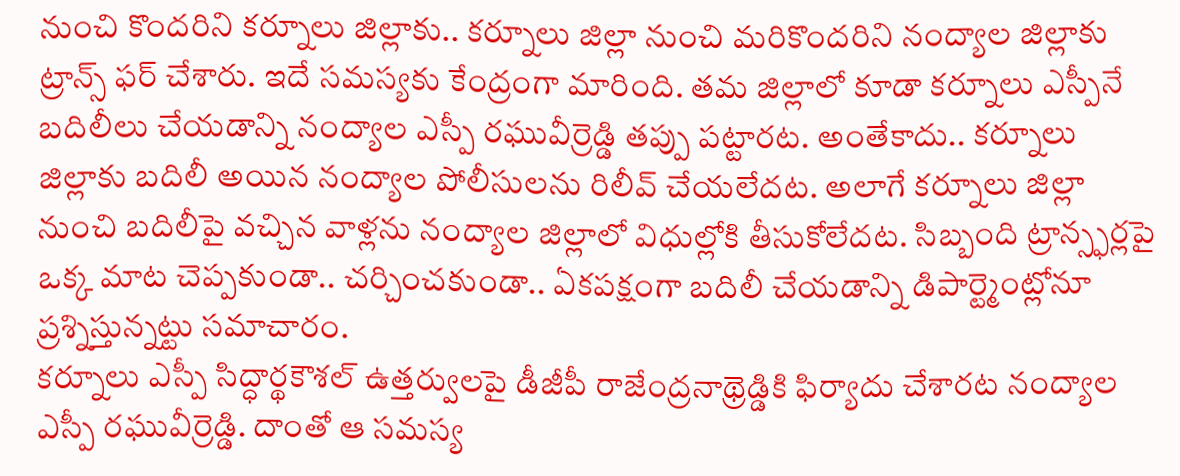నుంచి కొందరిని కర్నూలు జిల్లాకు.. కర్నూలు జిల్లా నుంచి మరికొందరిని నంద్యాల జిల్లాకు ట్రాన్స్ ఫర్ చేశారు. ఇదే సమస్యకు కేంద్రంగా మారింది. తమ జిల్లాలో కూడా కర్నూలు ఎస్పీనే బదిలీలు చేయడాన్ని నంద్యాల ఎస్పీ రఘువీర్రెడ్డి తప్పు పట్టారట. అంతేకాదు.. కర్నూలు జిల్లాకు బదిలీ అయిన నంద్యాల పోలీసులను రిలీవ్ చేయలేదట. అలాగే కర్నూలు జిల్లా నుంచి బదిలీపై వచ్చిన వాళ్లను నంద్యాల జిల్లాలో విధుల్లోకి తీసుకోలేదట. సిబ్బంది ట్రాన్స్ఫర్లపై ఒక్క మాట చెప్పకుండా.. చర్చించకుండా.. ఏకపక్షంగా బదిలీ చేయడాన్ని డిపార్ట్మెంట్లోనూ ప్రశ్నిస్తున్నట్టు సమాచారం.
కర్నూలు ఎస్పీ సిద్ధార్థకౌశల్ ఉత్తర్వులపై డీజీపీ రాజేంద్రనాథ్రెడ్డికి ఫిర్యాదు చేశారట నంద్యాల ఎస్పీ రఘువీర్రెడ్డి. దాంతో ఆ సమస్య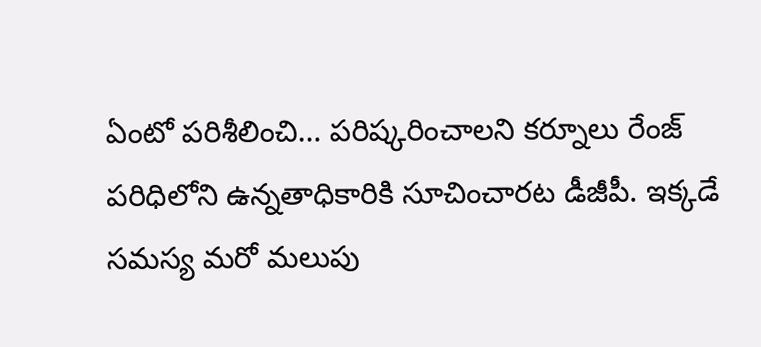ఏంటో పరిశీలించి… పరిష్కరించాలని కర్నూలు రేంజ్ పరిధిలోని ఉన్నతాధికారికి సూచించారట డీజీపీ. ఇక్కడే సమస్య మరో మలుపు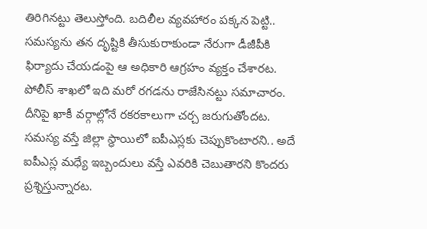తిరిగినట్టు తెలుస్తోంది. బదిలీల వ్యవహారం పక్కన పెట్టి.. సమస్యను తన దృష్టికి తీసుకురాకుండా నేరుగా డీజీపీకి ఫిర్యాదు చేయడంపై ఆ అధికారి ఆగ్రహం వ్యక్తం చేశారట. పోలీస్ శాఖలో ఇది మరో రగడను రాజేసినట్టు సమాచారం. దీనిపై ఖాకీ వర్గాల్లోనే రకరకాలుగా చర్చ జరుగుతోందట. సమస్య వస్తే జిల్లా స్థాయిలో ఐపీఎస్లకు చెప్పుకొంటారని.. అదే ఐపీఎస్ల మధ్యే ఇబ్బందులు వస్తే ఎవరికి చెబుతారని కొందరు ప్రశ్నిస్తున్నారట.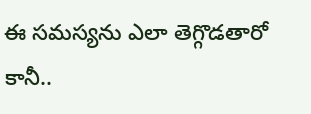ఈ సమస్యను ఎలా తెగ్గొడతారో కానీ..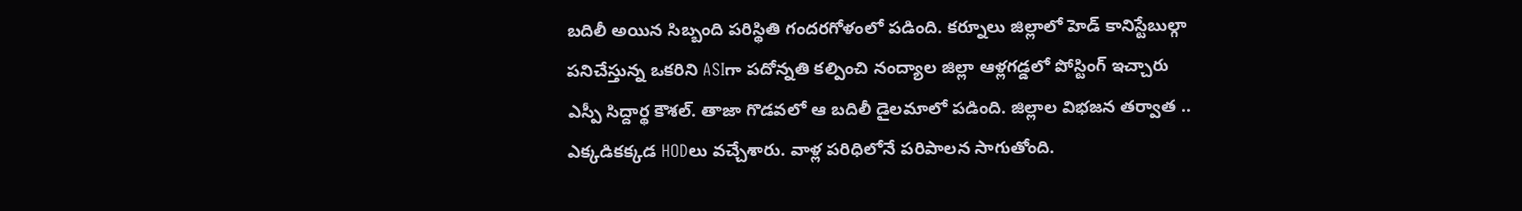బదిలీ అయిన సిబ్బంది పరిస్థితి గందరగోళంలో పడింది. కర్నూలు జిల్లాలో హెడ్ కానిస్టేబుల్గా పనిచేస్తున్న ఒకరిని ASIగా పదోన్నతి కల్పించి నంద్యాల జిల్లా ఆళ్లగడ్డలో పోస్టింగ్ ఇచ్చారు ఎస్పీ సిద్దార్థ కౌశల్. తాజా గొడవలో ఆ బదిలీ డైలమాలో పడింది. జిల్లాల విభజన తర్వాత .. ఎక్కడికక్కడ HODలు వచ్చేశారు. వాళ్ల పరిధిలోనే పరిపాలన సాగుతోంది.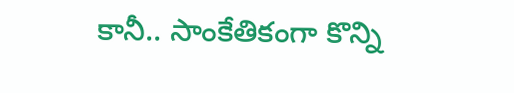కానీ.. సాంకేతికంగా కొన్ని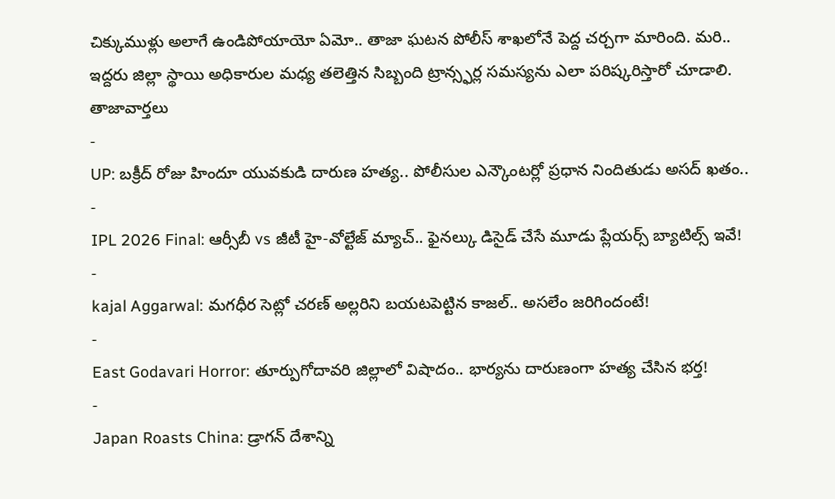చిక్కుముళ్లు అలాగే ఉండిపోయాయో ఏమో.. తాజా ఘటన పోలీస్ శాఖలోనే పెద్ద చర్చగా మారింది. మరి.. ఇద్దరు జిల్లా స్థాయి అధికారుల మధ్య తలెత్తిన సిబ్బంది ట్రాన్స్ఫర్ల సమస్యను ఎలా పరిష్కరిస్తారో చూడాలి.
తాజావార్తలు
-
UP: బక్రీద్ రోజు హిందూ యువకుడి దారుణ హత్య.. పోలీసుల ఎన్కౌంటర్లో ప్రధాన నిందితుడు అసద్ ఖతం..
-
IPL 2026 Final: ఆర్సీబీ vs జీటీ హై-వోల్టేజ్ మ్యాచ్.. ఫైనల్కు డిసైడ్ చేసే మూడు ప్లేయర్స్ బ్యాటిల్స్ ఇవే!
-
kajal Aggarwal: మగధీర సెట్లో చరణ్ అల్లరిని బయటపెట్టిన కాజల్.. అసలేం జరిగిందంటే!
-
East Godavari Horror: తూర్పుగోదావరి జిల్లాలో విషాదం.. భార్యను దారుణంగా హత్య చేసిన భర్త!
-
Japan Roasts China: డ్రాగన్ దేశాన్ని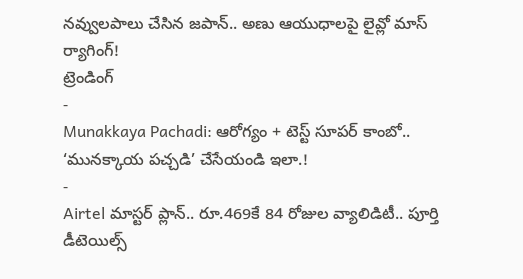నవ్వులపాలు చేసిన జపాన్.. అణు ఆయుధాలపై లైవ్లో మాస్ ర్యాగింగ్!
ట్రెండింగ్
-
Munakkaya Pachadi: ఆరోగ్యం + టెస్ట్ సూపర్ కాంబో.. ‘మునక్కాయ పచ్చడి’ చేసేయండి ఇలా.!
-
Airtel మాస్టర్ ప్లాన్.. రూ.469కే 84 రోజుల వ్యాలిడిటీ.. పూర్తి డీటెయిల్స్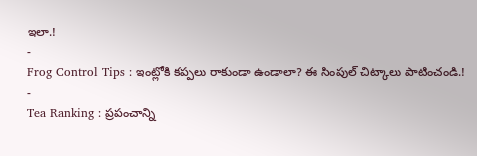ఇలా.!
-
Frog Control Tips : ఇంట్లోకి కప్పలు రాకుండా ఉండాలా? ఈ సింపుల్ చిట్కాలు పాటించండి.!
-
Tea Ranking : ప్రపంచాన్ని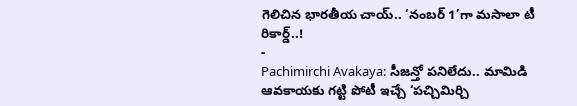గెలిచిన భారతీయ చాయ్.. ‘నంబర్ 1’గా మసాలా టీ రికార్డ్..!
-
Pachimirchi Avakaya: సీజన్తో పనిలేదు.. మామిడి ఆవకాయకు గట్టి పోటీ ఇచ్చే ‘పచ్చిమిర్చి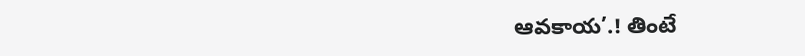ఆవకాయ’.! తింటే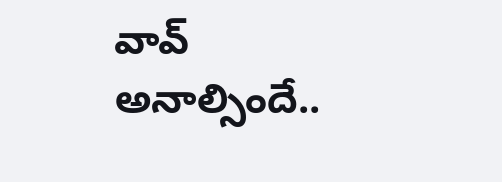వావ్ అనాల్సిందే..